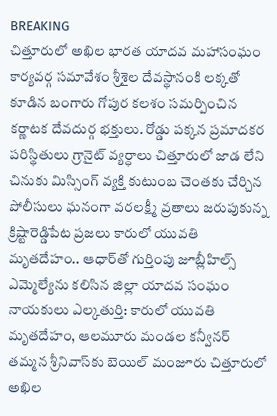BREAKING
చిత్తూరులో అఖిల భారత యాదవ మహాసంఘం కార్యవర్గ సమావేశం శ్రీశైల దేవస్థానంకి లక్కతో కూడిన బంగారు గోపుర కలశం సమర్పించిన కర్ణాటక దేవదుర్గ భక్తులు. రోడ్డు పక్కన ప్రమాదకర పరిస్థితులు గ్రానైట్ వ్యర్ధాలు చిత్తూరులో జాడ లేని చినుకు మిస్సింగ్ వ్యక్తి కుటుంబ చెంతకు చేర్చిన పోలీసులు ఘనంగా వరలక్ష్మీ వ్రతాలు జరుపుకున్న క్రిష్టారెడ్డిపేట ప్రజలు కారులో యువతి మృతదేహం.. ఆధార్‌తో గుర్తింపు జూబ్లీహిల్స్ ఎమ్మెల్యేను కలిసిన జిల్లా యాదవ సంఘం నాయకులు ఎల్కతుర్తి: కారులో యువతి మృతదేహం, ఆలమూరు మండల కన్వీనర్ తమ్మన శ్రీనివాస్‌కు బెయిల్ మంజూరు చిత్తూరులో అఖిల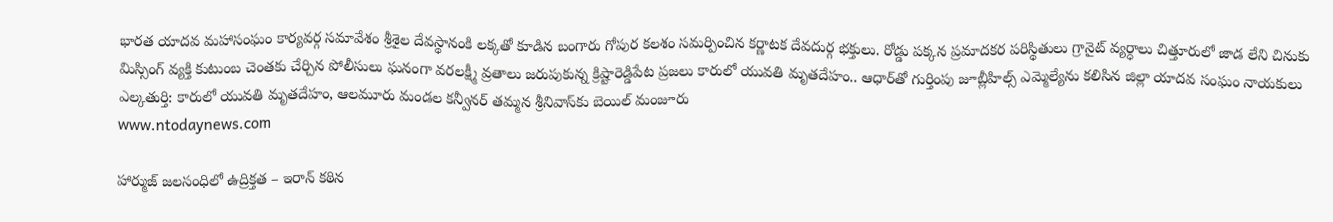భారత యాదవ మహాసంఘం కార్యవర్గ సమావేశం శ్రీశైల దేవస్థానంకి లక్కతో కూడిన బంగారు గోపుర కలశం సమర్పించిన కర్ణాటక దేవదుర్గ భక్తులు. రోడ్డు పక్కన ప్రమాదకర పరిస్థితులు గ్రానైట్ వ్యర్ధాలు చిత్తూరులో జాడ లేని చినుకు మిస్సింగ్ వ్యక్తి కుటుంబ చెంతకు చేర్చిన పోలీసులు ఘనంగా వరలక్ష్మీ వ్రతాలు జరుపుకున్న క్రిష్టారెడ్డిపేట ప్రజలు కారులో యువతి మృతదేహం.. ఆధార్‌తో గుర్తింపు జూబ్లీహిల్స్ ఎమ్మెల్యేను కలిసిన జిల్లా యాదవ సంఘం నాయకులు ఎల్కతుర్తి: కారులో యువతి మృతదేహం, ఆలమూరు మండల కన్వీనర్ తమ్మన శ్రీనివాస్‌కు బెయిల్ మంజూరు
www.ntodaynews.com

హార్ముజ్ జలసంధిలో ఉద్రిక్తత – ఇరాన్ కఠిన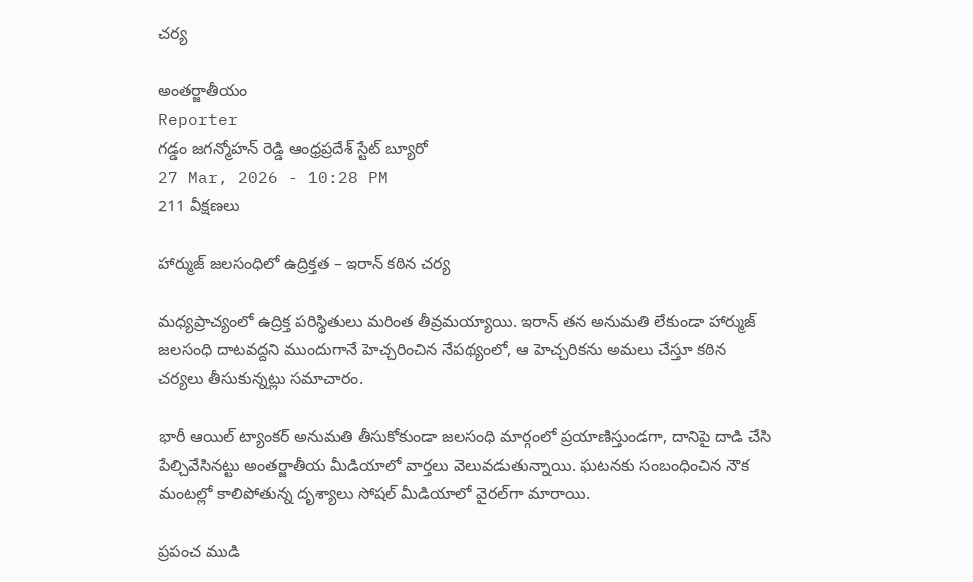చర్య

అంతర్జాతీయం
Reporter
గడ్డం జగన్మోహన్ రెడ్డి ఆంధ్రప్రదేశ్ స్టేట్ బ్యూరో
27 Mar, 2026 - 10:28 PM
211 వీక్షణలు

హార్ముజ్ జలసంధిలో ఉద్రిక్తత – ఇరాన్ కఠిన చర్య

మధ్యప్రాచ్యంలో ఉద్రిక్త పరిస్థితులు మరింత తీవ్రమయ్యాయి. ఇరాన్ తన అనుమతి లేకుండా హార్ముజ్ జలసంధి దాటవద్దని ముందుగానే హెచ్చరించిన నేపథ్యంలో, ఆ హెచ్చరికను అమలు చేస్తూ కఠిన చర్యలు తీసుకున్నట్లు సమాచారం.

భారీ ఆయిల్ ట్యాంకర్ అనుమతి తీసుకోకుండా జలసంధి మార్గంలో ప్రయాణిస్తుండగా, దానిపై దాడి చేసి పేల్చివేసినట్టు అంతర్జాతీయ మీడియాలో వార్తలు వెలువడుతున్నాయి. ఘటనకు సంబంధించిన నౌక మంటల్లో కాలిపోతున్న దృశ్యాలు సోషల్ మీడియాలో వైరల్‌గా మారాయి.

ప్రపంచ ముడి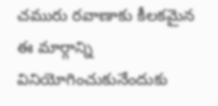చమురు రవాణాకు కీలకమైన ఈ మార్గాన్ని వినియోగించుకునేందుకు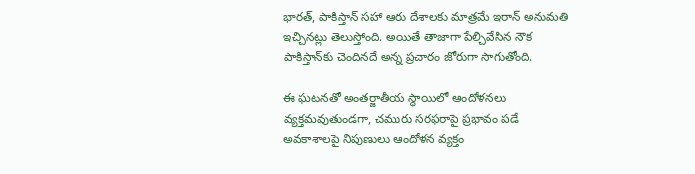భారత్, పాకిస్తాన్ సహా ఆరు దేశాలకు మాత్రమే ఇరాన్ అనుమతి ఇచ్చినట్లు తెలుస్తోంది. అయితే తాజాగా పేల్చివేసిన నౌక పాకిస్తాన్‌కు చెందినదే అన్న ప్రచారం జోరుగా సాగుతోంది.

ఈ ఘటనతో అంతర్జాతీయ స్థాయిలో ఆందోళనలు వ్యక్తమవుతుండగా, చమురు సరఫరాపై ప్రభావం పడే అవకాశాలపై నిపుణులు ఆందోళన వ్యక్తం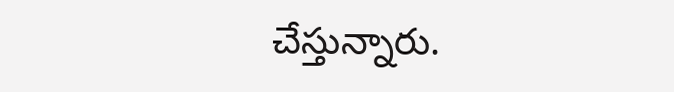చేస్తున్నారు.